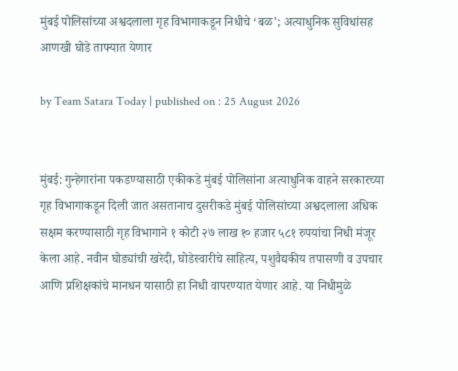मुंबई पोलिसांच्या अश्वदलाला गृह विभागाकडून निधीचे ‘बळ’; अत्याधुनिक सुविधांसह आणखी घोडे ताफ्यात येणार

by Team Satara Today | published on : 25 August 2026


मुंबई: गुन्हेगारांना पकडण्यासाठी एकीकडे मुंबई पोलिसांना अत्याधुनिक वाहने सरकारच्या गृह विभागाकडून दिली जात असतानाच दुसरीकडे मुंबई पोलिसांच्या अश्वदलाला अधिक सक्षम करण्यासाठी गृह विभागाने १ कोटी २७ लाख १० हजार ५८१ रुपयांचा निधी मंजूर केला आहे. नवीन घोड्यांची खरेदी, घोडेस्वारीचे साहित्य, पशुवैद्यकीय तपासणी व उपचार आणि प्रशिक्षकांचे मानधन यासाठी हा निधी वापरण्यात येणार आहे. या निधीमुळे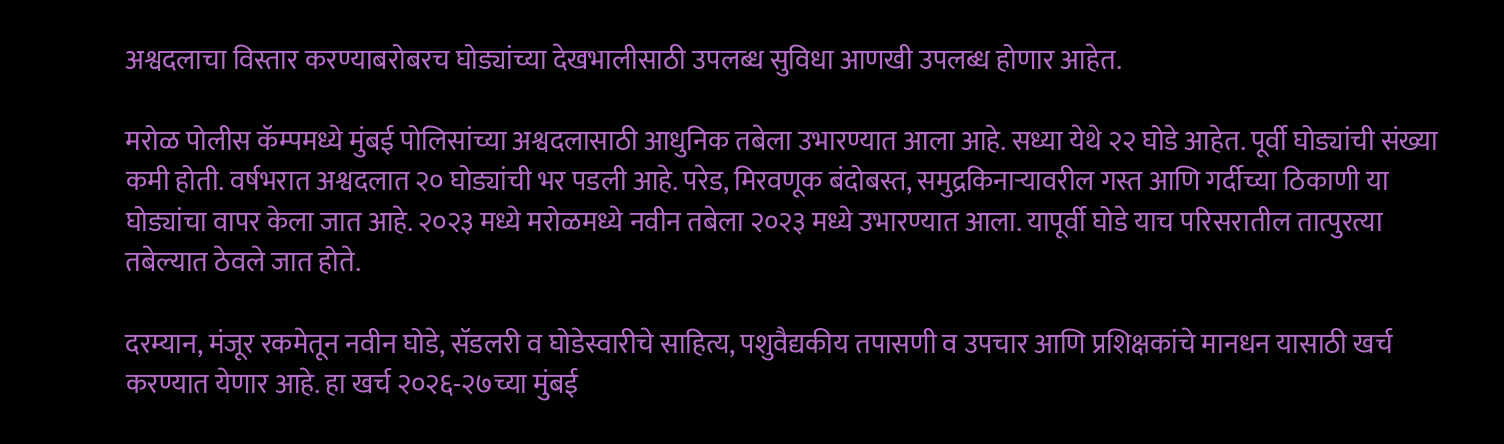अश्वदलाचा विस्तार करण्याबरोबरच घोड्यांच्या देखभालीसाठी उपलब्ध सुविधा आणखी उपलब्ध होणार आहेत.

मरोळ पोलीस कॅम्पमध्ये मुंबई पोलिसांच्या अश्वदलासाठी आधुनिक तबेला उभारण्यात आला आहे. सध्या येथे २२ घोडे आहेत. पूर्वी घोड्यांची संख्या कमी होती. वर्षभरात अश्वदलात २० घोड्यांची भर पडली आहे. परेड, मिरवणूक बंदोबस्त, समुद्रकिनाऱ्यावरील गस्त आणि गर्दीच्या ठिकाणी या घोड्यांचा वापर केला जात आहे. २०२३ मध्ये मरोळमध्ये नवीन तबेला २०२३ मध्ये उभारण्यात आला. यापूर्वी घोडे याच परिसरातील तात्पुरत्या तबेल्यात ठेवले जात होते.

दरम्यान, मंजूर रकमेतून नवीन घोडे, सॅडलरी व घोडेस्वारीचे साहित्य, पशुवैद्यकीय तपासणी व उपचार आणि प्रशिक्षकांचे मानधन यासाठी खर्च करण्यात येणार आहे. हा खर्च २०२६-२७च्या मुंबई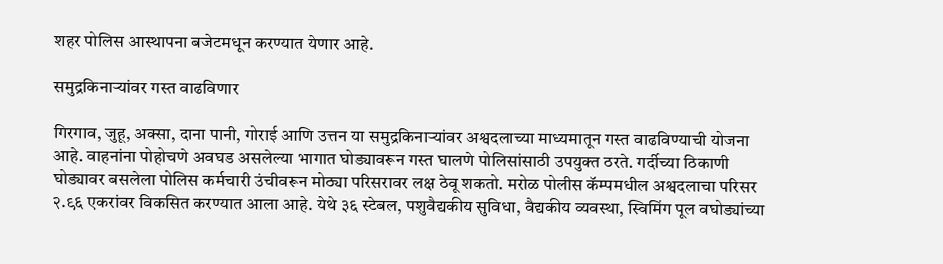शहर पोलिस आस्थापना बजेटमधून करण्यात येणार आहे.

समुद्रकिनाऱ्यांवर गस्त वाढविणार

गिरगाव, जुहू, अक्सा, दाना पानी, गोराई आणि उत्तन या समुद्रकिनाऱ्यांवर अश्वदलाच्या माध्यमातून गस्त वाढविण्याची योजना आहे. वाहनांना पोहोचणे अवघड असलेल्या भागात घोड्यावरून गस्त घालणे पोलिसांसाठी उपयुक्त ठरते. गर्दीच्या ठिकाणी घोड्यावर बसलेला पोलिस कर्मचारी उंचीवरून मोठ्या परिसरावर लक्ष ठेवू शकतो. मरोळ पोलीस कॅम्पमधील अश्वदलाचा परिसर २.९६ एकरांवर विकसित करण्यात आला आहे. येथे ३६ स्टेबल, पशुवैद्यकीय सुविधा, वैद्यकीय व्यवस्था, स्विमिंग पूल वघोड्यांच्या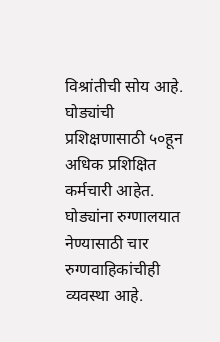विश्रांतीची सोय आहे. घोड्यांची प्रशिक्षणासाठी ५०हून अधिक प्रशिक्षित कर्मचारी आहेत. घोड्यांना रुग्णालयात नेण्यासाठी चार रुग्णवाहिकांचीही व्यवस्था आहे.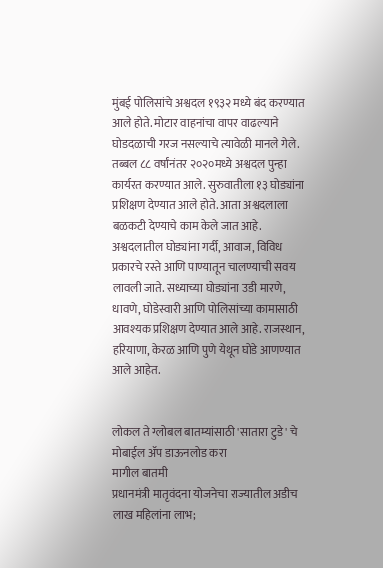मुंबई पोलिसांचे अश्वदल १९३२ मध्ये बंद करण्यात आले होते. मोटार वाहनांचा वापर वाढल्याने घोडदळाची गरज नसल्याचे त्यावेळी मानले गेले. तब्बल ८८ वर्षांनंतर २०२०मध्ये अश्वदल पुन्हा कार्यरत करण्यात आले. सुरुवातीला १३ घोड्यांना प्रशिक्षण देण्यात आले होते. आता अश्वदलाला बळकटी देण्याचे काम केले जात आहे. अश्वदलातील घोड्यांना गर्दी, आवाज, विविध प्रकारचे रस्ते आणि पाण्यातून चालण्याची सवय लावली जाते. सध्याच्या घोड्यांना उडी मारणे, धावणे, घोडेस्वारी आणि पोलिसांच्या कामासाठी आवश्यक प्रशिक्षण देण्यात आले आहे. राजस्थान, हरियाणा, केरळ आणि पुणे येथून घोडे आणण्यात आले आहेत.


लोकल ते ग्लोबल बातम्यांसाठी 'सातारा टुडे' चे मोबाईल ॲप डाऊनलोड करा
मागील बातमी
प्रधानमंत्री मातृवंदना योजनेचा राज्यातील अडीच लाख महिलांना लाभ;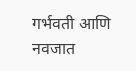गर्भवती आणि नवजात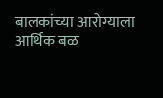बालकांच्या आरोग्याला आर्थिक बळ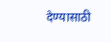देण्यासाठी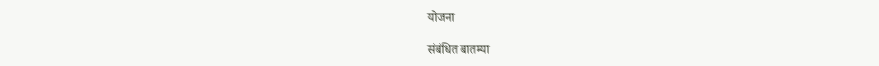योजना

संबंधित बातम्या